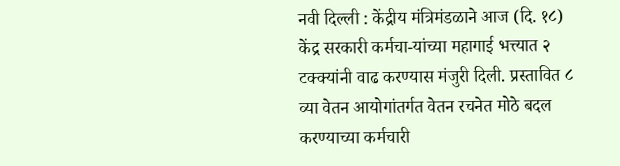नवी दिल्ली : केंद्रीय मंत्रिमंडळाने आज (दि. १८) केंद्र सरकारी कर्मचा-यांच्या महागाई भत्त्यात २ टक्क्यांनी वाढ करण्यास मंजुरी दिली. प्रस्तावित ८ व्या वेतन आयोगांतर्गत वेतन रचनेत मोठे बदल करण्याच्या कर्मचारी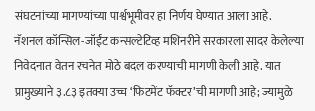संघटनांच्या मागण्यांच्या पार्श्वभूमीवर हा निर्णय घेण्यात आला आहे.
नॅशनल कॉन्सिल-जॉईंट कन्सल्टेटिव्ह मशिनरीने सरकारला सादर केलेल्या निवेदनात वेतन रचनेत मोठे बदल करण्याची मागणी केली आहे. यात प्रामुख्याने ३.८३ इतक्या उच्च ‘फिटमेंट फॅक्टर’ची मागणी आहे; ज्यामुळे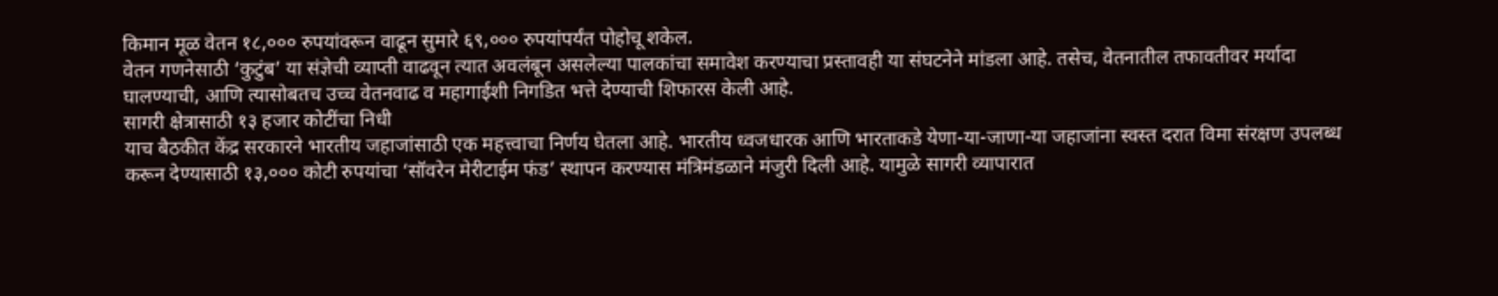किमान मूळ वेतन १८,००० रुपयांवरून वाढून सुमारे ६९,००० रुपयांपर्यंत पोहोचू शकेल.
वेतन गणनेसाठी ‘कुटुंब’ या संज्ञेची व्याप्ती वाढवून त्यात अवलंबून असलेल्या पालकांचा समावेश करण्याचा प्रस्तावही या संघटनेने मांडला आहे. तसेच, वेतनातील तफावतीवर मर्यादा घालण्याची, आणि त्यासोबतच उच्च वेतनवाढ व महागाईशी निगडित भत्ते देण्याची शिफारस केली आहे.
सागरी क्षेत्रासाठी १३ हजार कोटींचा निधी
याच बैठकीत केंद्र सरकारने भारतीय जहाजांसाठी एक महत्त्वाचा निर्णय घेतला आहे. भारतीय ध्वजधारक आणि भारताकडे येणा-या-जाणा-या जहाजांना स्वस्त दरात विमा संरक्षण उपलब्ध करून देण्यासाठी १३,००० कोटी रुपयांचा ‘सॉवरेन मेरीटाईम फंड’ स्थापन करण्यास मंत्रिमंडळाने मंजुरी दिली आहे. यामुळे सागरी व्यापारात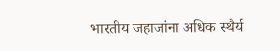भारतीय जहाजांना अधिक स्थैर्य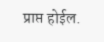प्राप्त होईल.